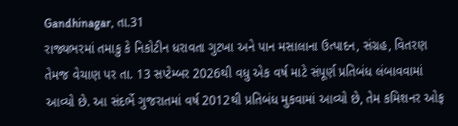Gandhinagar, તા.31
રાજ્યભરમાં તમાકુ કે નિકોટીન ધરાવતા ગુટખા અને પાન મસાલાના ઉત્પાદન, સંગ્રહ, વિતરણ તેમજ વેચાણ પર તા. 13 સપ્ટેમ્બર 2026થી વધુ એક વર્ષ માટે સંપૂર્ણ પ્રતિબંધ લંબાવવામાં આવ્યો છે. આ સંદર્ભે ગુજરાતમાં વર્ષ 2012થી પ્રતિબંધ મુકવામાં આવ્યો છે, તેમ કમિશનર ઓફ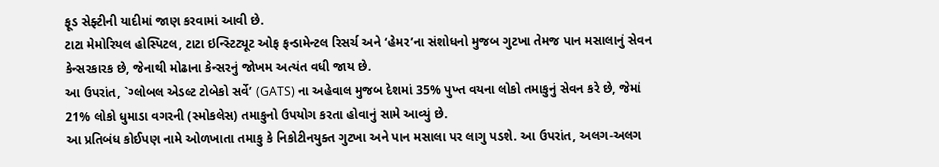ફૂડ સેફ્ટીની યાદીમાં જાણ કરવામાં આવી છે.
ટાટા મેમોરિયલ હોસ્પિટલ, ટાટા ઇન્સ્ટિટ્યૂટ ઓફ ફન્ડામેન્ટલ રિસર્ચ અને ‘હેમર’ના સંશોધનો મુજબ ગુટખા તેમજ પાન મસાલાનું સેવન કેન્સરકારક છે, જેનાથી મોઢાના કેન્સરનું જોખમ અત્યંત વધી જાય છે.
આ ઉપરાંત, `ગ્લોબલ એડલ્ટ ટોબેકો સર્વે’ (GATS) ના અહેવાલ મુજબ દેશમાં 35% પુખ્ત વયના લોકો તમાકુનું સેવન કરે છે, જેમાં 21% લોકો ધુમાડા વગરની (સ્મોકલેસ) તમાકુનો ઉપયોગ કરતા હોવાનું સામે આવ્યું છે.
આ પ્રતિબંધ કોઈપણ નામે ઓળખાતા તમાકુ કે નિકોટીનયુક્ત ગુટખા અને પાન મસાલા પર લાગુ પડશે. આ ઉપરાંત, અલગ-અલગ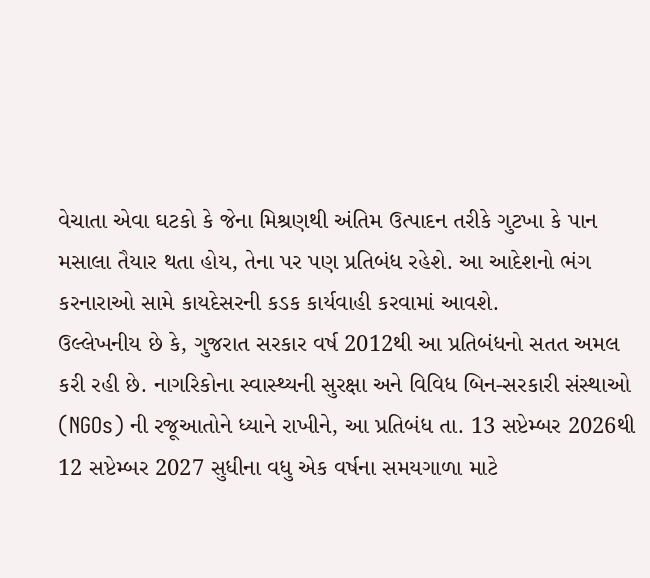વેચાતા એવા ઘટકો કે જેના મિશ્રણથી અંતિમ ઉત્પાદન તરીકે ગુટખા કે પાન મસાલા તૈયાર થતા હોય, તેના પર પણ પ્રતિબંધ રહેશે. આ આદેશનો ભંગ કરનારાઓ સામે કાયદેસરની કડક કાર્યવાહી કરવામાં આવશે.
ઉલ્લેખનીય છે કે, ગુજરાત સરકાર વર્ષ 2012થી આ પ્રતિબંધનો સતત અમલ કરી રહી છે. નાગરિકોના સ્વાસ્થ્યની સુરક્ષા અને વિવિધ બિન-સરકારી સંસ્થાઓ (NGOs) ની રજૂઆતોને ધ્યાને રાખીને, આ પ્રતિબંધ તા. 13 સપ્ટેમ્બર 2026થી 12 સપ્ટેમ્બર 2027 સુધીના વધુ એક વર્ષના સમયગાળા માટે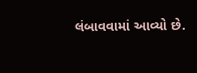લંબાવવામાં આવ્યો છે.